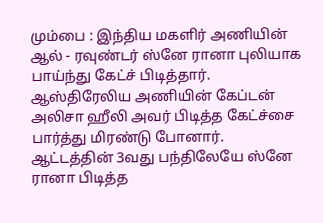மும்பை : இந்திய மகளிர் அணியின் ஆல் - ரவுண்டர் ஸ்னே ரானா புலியாக பாய்ந்து கேட்ச் பிடித்தார். ஆஸ்திரேலிய அணியின் கேப்டன் அலிசா ஹீலி அவர் பிடித்த கேட்ச்சை பார்த்து மிரண்டு போனார். ஆட்டத்தின் 3வது பந்திலேயே ஸ்னே ரானா பிடித்த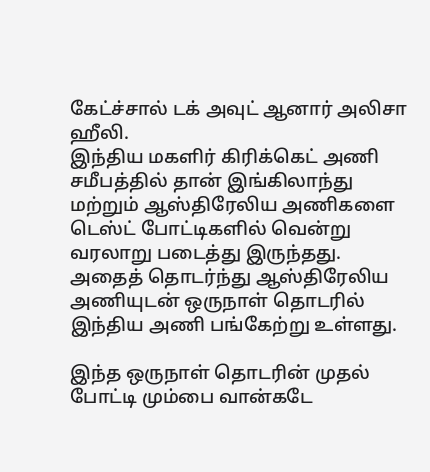கேட்ச்சால் டக் அவுட் ஆனார் அலிசா ஹீலி.
இந்திய மகளிர் கிரிக்கெட் அணி சமீபத்தில் தான் இங்கிலாந்து மற்றும் ஆஸ்திரேலிய அணிகளை டெஸ்ட் போட்டிகளில் வென்று வரலாறு படைத்து இருந்தது. அதைத் தொடர்ந்து ஆஸ்திரேலிய அணியுடன் ஒருநாள் தொடரில் இந்திய அணி பங்கேற்று உள்ளது.

இந்த ஒருநாள் தொடரின் முதல் போட்டி மும்பை வான்கடே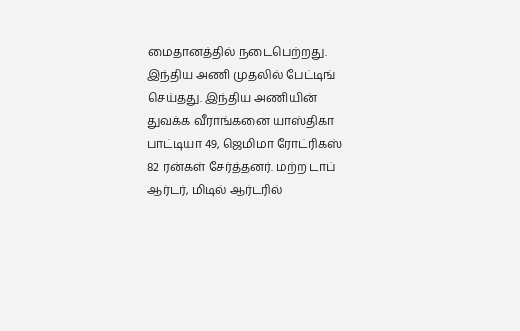மைதானத்தில் நடைபெற்றது. இந்திய அணி முதலில் பேட்டிங் செய்தது. இந்திய அணியின் துவக்க வீராங்கனை யாஸ்திகா பாட்டியா 49, ஜெமிமா ரோட்ரிகஸ் 82 ரன்கள் சேர்த்தனர். மற்ற டாப் ஆர்டர், மிடில் ஆர்டரில்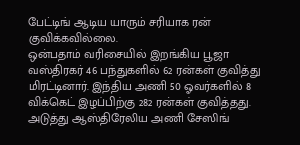பேட்டிங் ஆடிய யாரும் சரியாக ரன் குவிக்கவில்லை.
ஒன்பதாம் வரிசையில் இறங்கிய பூஜா வஸ்திரகர் 46 பந்துகளில் 62 ரன்கள் குவித்து மிரட்டினார். இந்திய அணி 50 ஓவர்களில் 8 விக்கெட் இழப்பிற்கு 282 ரன்கள் குவித்தது. அடுத்து ஆஸ்திரேலிய அணி சேஸிங்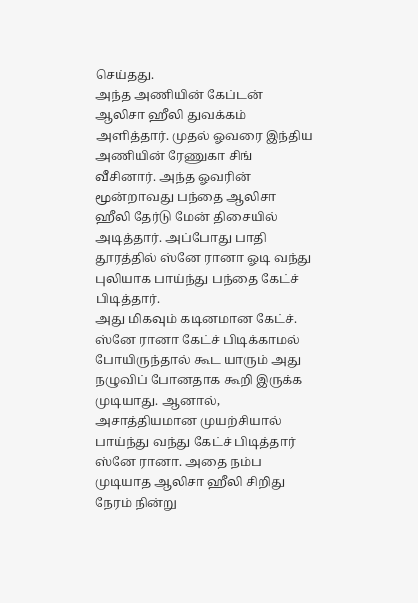செய்தது.
அந்த அணியின் கேப்டன் ஆலிசா ஹீலி துவக்கம் அளித்தார். முதல் ஓவரை இந்திய அணியின் ரேணுகா சிங் வீசினார். அந்த ஓவரின் மூன்றாவது பந்தை ஆலிசா ஹீலி தேர்டு மேன் திசையில் அடித்தார். அப்போது பாதி தூரத்தில் ஸ்னே ரானா ஓடி வந்து புலியாக பாய்ந்து பந்தை கேட்ச் பிடித்தார்.
அது மிகவும் கடினமான கேட்ச். ஸ்னே ரானா கேட்ச் பிடிக்காமல் போயிருந்தால் கூட யாரும் அது நழுவிப் போனதாக கூறி இருக்க முடியாது. ஆனால், அசாத்தியமான முயற்சியால் பாய்ந்து வந்து கேட்ச் பிடித்தார் ஸ்னே ரானா. அதை நம்ப முடியாத ஆலிசா ஹீலி சிறிது நேரம் நின்று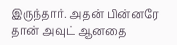இருந்தார். அதன் பின்னரே தான் அவுட் ஆனதை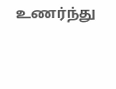உணர்ந்து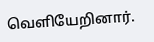வெளியேறினார்.